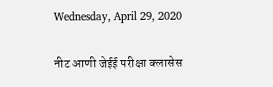Wednesday, April 29, 2020

नीट आणी जेईई परीक्षा क्लासेस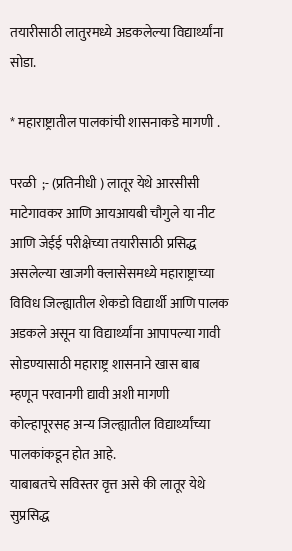तयारीसाठी लातुरमध्ये अडकलेल्या विद्यार्थ्यांना सोडा.

* महाराष्ट्रातील पालकांची शासनाकडे मागणी .

परळी  ;- (प्रतिनीधी ) लातूर येथे आरसीसी माटेगावकर आणि आयआयबी चौगुले या नीट आणि जेईई परीक्षेच्या तयारीसाठी प्रसिद्ध असलेल्या खाजगी क्लासेसमध्ये महाराष्ट्राच्या विविध जिल्ह्यातील शेकडो विद्यार्थी आणि पालक अडकले असून या विद्यार्थ्यांना आपापल्या गावी सोडण्यासाठी महाराष्ट्र शासनाने खास बाब म्हणून परवानगी द्यावी अशी मागणी कोल्हापूरसह अन्य जिल्ह्यातील विद्यार्थ्यांच्या पालकांकडून होत आहे.
याबाबतचे सविस्तर वृत्त असे की लातूर येथे सुप्रसिद्ध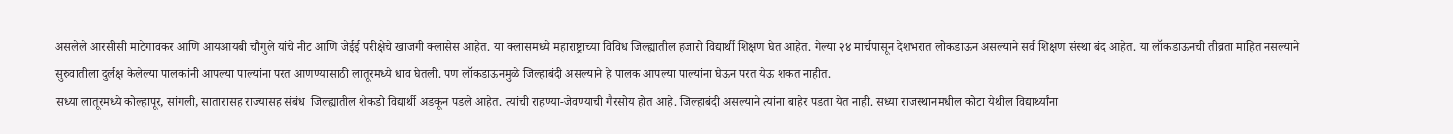असलेले आरसीसी माटेगावकर आणि आयआयबी चौगुले यांचे नीट आणि जेईई परीक्षेचे खाजगी क्लासेस आहेत. या क्लासमध्ये महाराष्ट्राच्या विविध जिल्ह्यातील हजारो विद्यार्थी शिक्षण घेत आहेत. गेल्या २४ मार्चपासून देशभरात लोकडाऊन असल्याने सर्व शिक्षण संस्था बंद आहेत. या लॉकडाऊनची तीव्रता माहित नसल्याने सुरुवातीला दुर्लक्ष केलेल्या पालकांनी आपल्या पाल्यांना परत आणण्यासाठी लातूरमध्ये धाव घेतली. पण लॉकडाऊनमुळे जिल्हाबंदी असल्याने हे पालक आपल्या पाल्यांना घेऊन परत येऊ शकत नाहीत.
सध्या लातूरमध्ये कोल्हापूर, सांगली, सातारासह राज्यासह संबंध  जिल्ह्यातील शेकडो विद्यार्थी अडकून पडले आहेत. त्यांची राहण्या-जेवण्याची गैरसोय होत आहे. जिल्हाबंदी असल्याने त्यांना बाहेर पडता येत नाही. सध्या राजस्थानमधील कोटा येथील विद्यार्थ्यांना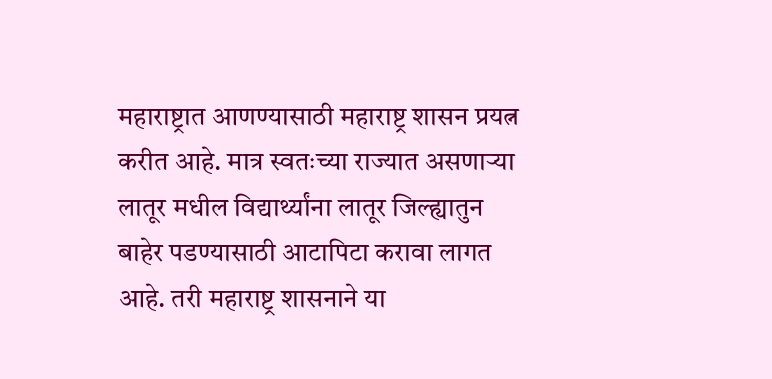महाराष्ट्रात आणण्यासाठी महाराष्ट्र शासन प्रयत्न करीत आहे. मात्र स्वतःच्या राज्यात असणाऱ्या लातूर मधील विद्यार्थ्यांना लातूर जिल्ह्यातुन बाहेर पडण्यासाठी आटापिटा करावा लागत आहे. तरी महाराष्ट्र शासनाने या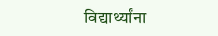विद्यार्थ्यांना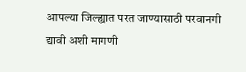आपल्या जिल्ह्यात परत जाण्यासाठी परवानगी द्यावी अशी मागणी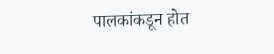पालकांकडून होत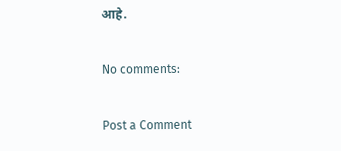आहे.

No comments:

Post a Comment